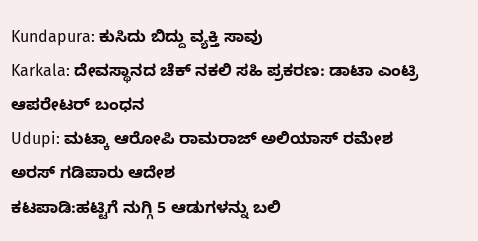Kundapura: ಕುಸಿದು ಬಿದ್ದು ವ್ಯಕ್ತಿ ಸಾವು
Karkala: ದೇವಸ್ಥಾನದ ಚೆಕ್ ನಕಲಿ ಸಹಿ ಪ್ರಕರಣ: ಡಾಟಾ ಎಂಟ್ರಿ ಆಪರೇಟರ್ ಬಂಧನ
Udupi: ಮಟ್ಕಾ ಆರೋಪಿ ರಾಮರಾಜ್ ಅಲಿಯಾಸ್ ರಮೇಶ ಅರಸ್ ಗಡಿಪಾರು ಆದೇಶ
ಕಟಪಾಡಿ:ಹಟ್ಟಿಗೆ ನುಗ್ಗಿ 5 ಆಡುಗಳನ್ನು ಬಲಿ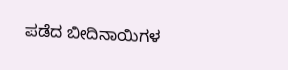ಪಡೆದ ಬೀದಿನಾಯಿಗಳ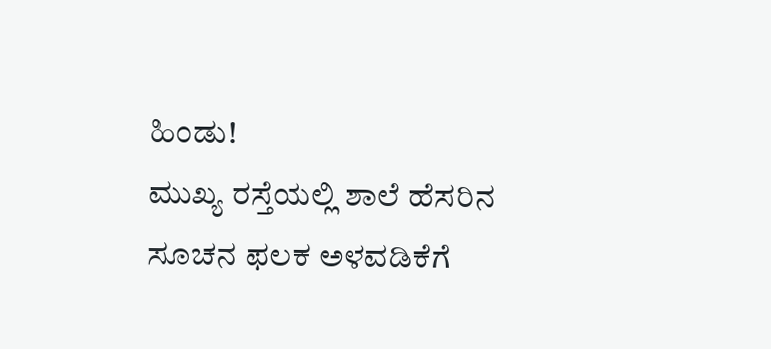ಹಿಂಡು!
ಮುಖ್ಯ ರಸ್ತೆಯಲ್ಲಿ ಶಾಲೆ ಹೆಸರಿನ ಸೂಚನ ಫಲಕ ಅಳವಡಿಕೆಗೆ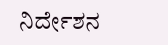ನಿರ್ದೇಶನ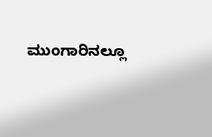ಮುಂಗಾರಿನಲ್ಲೂ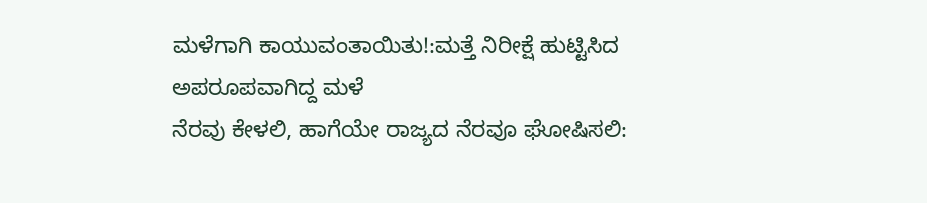ಮಳೆಗಾಗಿ ಕಾಯುವಂತಾಯಿತು!:ಮತ್ತೆ ನಿರೀಕ್ಷೆ ಹುಟ್ಟಿಸಿದ ಅಪರೂಪವಾಗಿದ್ದ ಮಳೆ
ನೆರವು ಕೇಳಲಿ, ಹಾಗೆಯೇ ರಾಜ್ಯದ ನೆರವೂ ಘೋಷಿಸಲಿ: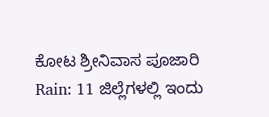ಕೋಟ ಶ್ರೀನಿವಾಸ ಪೂಜಾರಿ
Rain: 11 ಜಿಲ್ಲೆಗಳಲ್ಲಿ ಇಂದು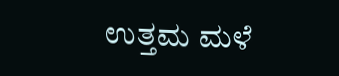ಉತ್ತಮ ಮಳೆ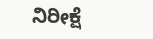ನಿರೀಕ್ಷೆ